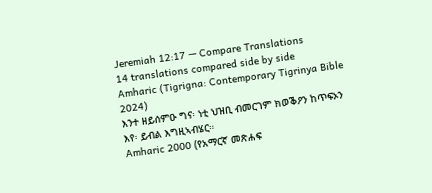Jeremiah 12:17 — Compare Translations
14 translations compared side by side
Amharic (Tigrigna: Contemporary Tigrinya Bible 2024)
እንተ ዘይሰምዑ ግና፡ ነቲ ህዝቢ ብመርገም ክወቕዖን ከጥፍኦን እየ፡ ይብል እግዚኣብሄር።
Amharic 2000 (የአማርኛ መጽሐፍ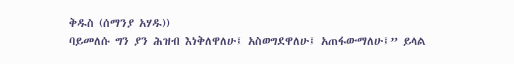ቅዱስ (ሰማንያ አሃዱ))
ባይመለሱ ግን ያን ሕዝብ እነቅለዋለሁ፤ አስወግደዋለሁ፤ አጠፋውማለሁ፤” ይላል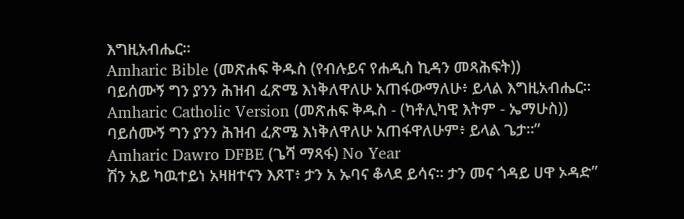እግዚአብሔር።
Amharic Bible (መጽሐፍ ቅዱስ (የብሉይና የሐዲስ ኪዳን መጻሕፍት))
ባይሰሙኝ ግን ያንን ሕዝብ ፈጽሜ እነቅለዋለሁ አጠፋውማለሁ፥ ይላል እግዚአብሔር።
Amharic Catholic Version (መጽሐፍ ቅዱስ - (ካቶሊካዊ እትም - ኤማሁስ))
ባይሰሙኝ ግን ያንን ሕዝብ ፈጽሜ እነቅለዋለሁ አጠፋዋለሁም፥ ይላል ጌታ።”
Amharic Dawro DFBE (ጌሻ ማጻፋ) No Year
ሽን አይ ካዉተይነ አዛዘተናን እጾፐ፥ ታን አ ኡባና ቆላደ ይሳና። ታን መና ጎዳይ ሀዋ ኦዳድ”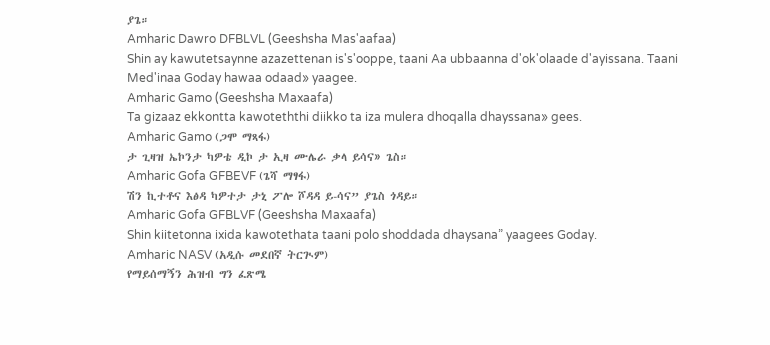ያጌ።
Amharic Dawro DFBLVL (Geeshsha Mas'aafaa)
Shin ay kawutetsaynne azazettenan is's'ooppe, taani Aa ubbaanna d'ok'olaade d'ayissana. Taani Med'inaa Goday hawaa odaad» yaagee.
Amharic Gamo (Geeshsha Maxaafa)
Ta gizaaz ekkontta kawoteththi diikko ta iza mulera dhoqalla dhayssana» gees.
Amharic Gamo (ጋሞ ማጻፋ)
ታ ጊዛዝ ኤኮንታ ካዎቴ ዲኮ ታ ኢዛ ሙሌራ ቃላ ይሳና» ጌስ።
Amharic Gofa GFBEVF (ጌሻ ማፃፋ)
ሽን ኪተቶና እፅዳ ካዎተታ ታኒ ፖሎ ሾዳዳ ይ-ሳና” ያጌስ ጎዳይ።
Amharic Gofa GFBLVF (Geeshsha Maxaafa)
Shin kiitetonna ixida kawotethata taani polo shoddada dhaysana” yaagees Goday.
Amharic NASV (አዲሱ መደበኛ ትርጒም)
የማይሰማኝን ሕዝብ ግን ፈጽሜ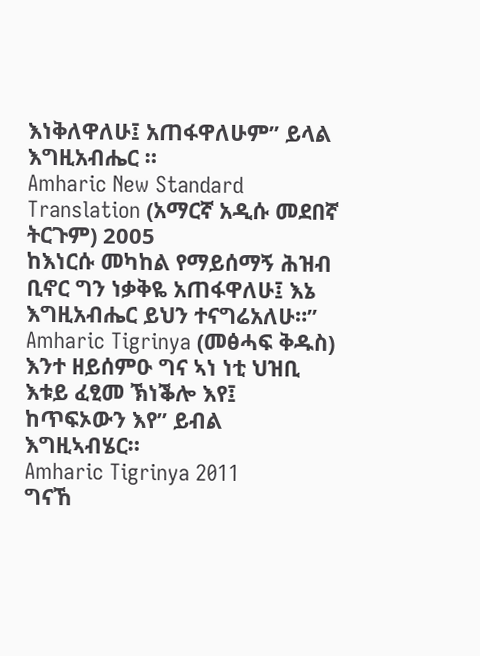እነቅለዋለሁ፤ አጠፋዋለሁም” ይላል እግዚአብሔር ።
Amharic New Standard Translation (አማርኛ አዲሱ መደበኛ ትርጉም) 2005
ከእነርሱ መካከል የማይሰማኝ ሕዝብ ቢኖር ግን ነቃቅዬ አጠፋዋለሁ፤ እኔ እግዚአብሔር ይህን ተናግሬአለሁ።”
Amharic Tigrinya (መፅሓፍ ቅዱስ)
እንተ ዘይሰምዑ ግና ኣነ ነቲ ህዝቢ እቱይ ፈፂመ ኽነቕሎ እየ፤ ከጥፍኦውን እየ” ይብል እግዚኣብሄር።
Amharic Tigrinya 2011
ግናኸ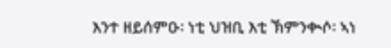እንተ ዘይሰምዑ፡ ነቲ ህዝቢ እቲ ኽምንቊሶ፡ ኣነ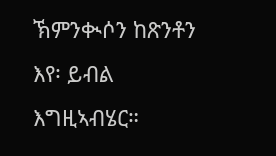ኽምንቊሶን ከጽንቶን እየ፡ ይብል እግዚኣብሄር።